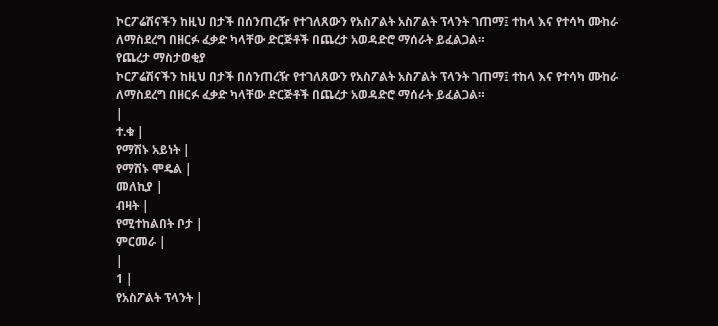ኮርፖሬሽናችን ከዚህ በታች በሰንጠረዥ የተገለጸውን የአስፖልት አስፖልት ፕላንት ገጠማ፤ ተከላ እና የተሳካ ሙከራ ለማስደረግ በዘርፉ ፈቃድ ካላቸው ድርጅቶች በጨረታ አወዳድሮ ማሰራት ይፈልጋል።
የጨረታ ማስታወቂያ
ኮርፖሬሽናችን ከዚህ በታች በሰንጠረዥ የተገለጸውን የአስፖልት አስፖልት ፕላንት ገጠማ፤ ተከላ እና የተሳካ ሙከራ ለማስደረግ በዘርፉ ፈቃድ ካላቸው ድርጅቶች በጨረታ አወዳድሮ ማሰራት ይፈልጋል።
|
ተ.ቁ |
የማሽኑ አይነት |
የማሽኑ ሞዴል |
መለኪያ |
ብዛት |
የሚተከልበት ቦታ |
ምርመራ |
|
1 |
የአስፖልት ፕላንት |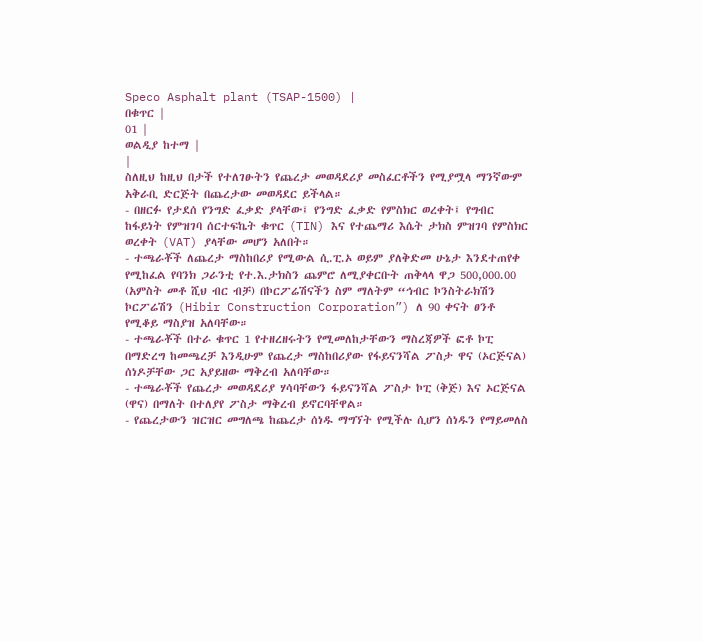Speco Asphalt plant (TSAP-1500) |
በቁጥር |
01 |
ወልዲያ ከተማ |
|
ስለዚህ ከዚህ በታች የተለገፁትን የጨረታ መወዳደሪያ መስፈርቶችን የሚያሟላ ማንኛውም አቅራቢ ድርጅት በጨረታው መወዳደር ይችላል።
- በዘርፉ የታደሰ የንግድ ፈቃድ ያላቸው፤ የንግድ ፈቃድ የምስክር ወረቀት፤ የግብር ከፋይነት የምዝገባ ሰርተፍኬት ቁጥር (TIN) እና የተጨማሪ እሴት ታክስ ምዝገባ የምስክር ወረቀት (VAT) ያላቸው መሆን አለበት።
- ተጫራቾች ለጨረታ ማስከበሪያ የሚውል ሲ.ፒ.ኦ ወይም ያለቅድመ ሁኔታ እንደተጠየቀ የሚከፈል የባንክ ጋራንቲ የተ.እ.ታክስን ጨምሮ ለሚያቀርቡት ጠቅላላ ዋጋ 500,000.00 (አምስት መቶ ሺህ ብር ብቻ) በኮርፖሬሽናችን ስም ማለትም “ኅብር ኮንስትራክሽን ኮርፖሬሽን (Hibir Construction Corporation”) ለ 90 ቀናት ፀንቶ የሚቆይ ማስያዝ አለባቸው።
- ተጫራቾች በተራ ቁጥር 1 የተዘረዘሩትን የሚመለከታቸውን ማስረጃዎች ፎቶ ኮፒ በማድረግ ከመጫረቻ እንዲሁም የጨረታ ማስከበሪያው የፋይናንሻል ፖስታ ዋና (ኦርጅናል) ሰነዶቻቸው ጋር አያይዘው ማቅረብ አለባቸው።
- ተጫራቾች የጨረታ መወዳደሪያ ሃሳባቸውን ፋይናንሻል ፖስታ ኮፒ (ቅጅ) እና ኦርጅናል (ዋና) በማለት በተለያየ ፖስታ ማቅረብ ይኖርባቸዋል።
- የጨረታውን ዝርዝር መግለጫ ከጨረታ ሰነዱ ማግኘት የሚችሉ ሲሆን ሰነዱን የማይመለስ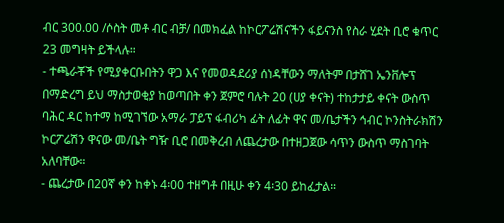ብር 300.00 /ሶስት መቶ ብር ብቻ/ በመክፈል ከኮርፖሬሽናችን ፋይናንስ የስራ ሂደት ቢሮ ቁጥር 23 መግዛት ይችላሉ።
- ተጫራቾች የሚያቀርቡበትን ዋጋ እና የመወዳደሪያ ሰነዳቸውን ማለትም በታሸገ ኤንቨሎፕ በማድረግ ይህ ማስታወቂያ ከወጣበት ቀን ጀምሮ ባሉት 20 (ሀያ ቀናት) ተከታታይ ቀናት ውስጥ ባሕር ዳር ከተማ ከሚገኘው አማራ ፓይፕ ፋብሪካ ፊት ለፊት ዋና መ/ቤታችን ኅብር ኮንስትራክሽን ኮርፖሬሽን ዋናው መ/ቤት ግዥ ቢሮ በመቅረብ ለጨረታው በተዘጋጀው ሳጥን ውስጥ ማስገባት አለባቸው።
- ጨረታው በ20ኛ ቀን ከቀኑ 4፡00 ተዘግቶ በዚሁ ቀን 4፡30 ይከፈታል።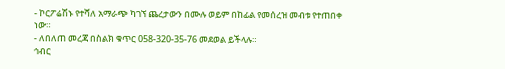- ኮርፖሬሽኑ የተሻለ አማራጭ ካገኘ ጨረታውን በሙሉ ወይም በከፊል የመሰረዝ መብቱ የተጠበቀ ነው።
- ለበለጠ መረጃ በስልክ ቁጥር 058-320-35-76 መደወል ይችላሉ።
ኅብር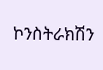ኮንስትራክሽን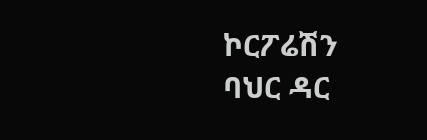ኮርፖሬሽን
ባህር ዳር